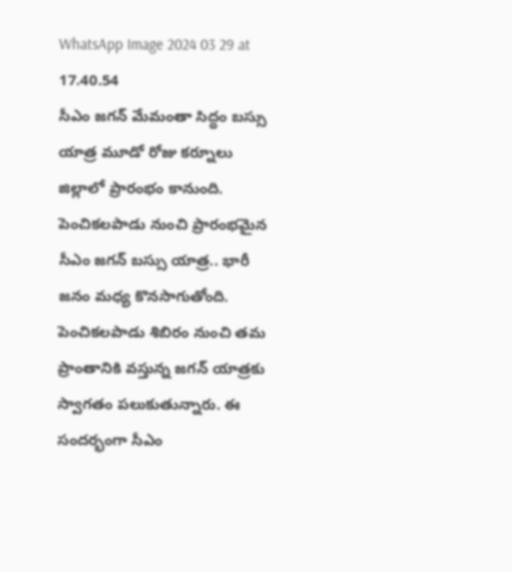WhatsApp Image 2024 03 29 at 17.40.54
సీఎం జగన్ మేమంతా సిద్ధం బస్సు యాత్ర మూడో రోజు కర్నూలు జిల్లాలో ప్రారంభం కానుంది. పెంచికలపాడు నుంచి ప్రారంభమైన సీఎం జగన్ బస్సు యాత్ర.. భారీ జనం మధ్య కొనసాగుతోంది. పెంచికలపాడు శిబిరం నుంచి తమ ప్రాంతానికి వస్తున్న జగన్ యాత్రకు స్వాగతం పలుకుతున్నారు. ఈ సందర్భంగా సీఎం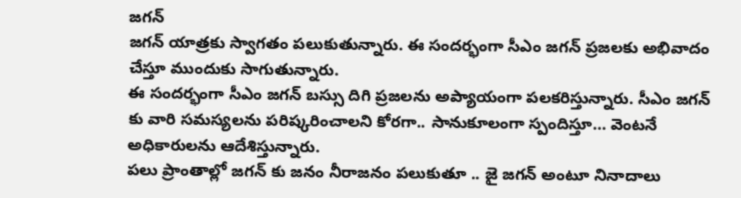జగన్
జగన్ యాత్రకు స్వాగతం పలుకుతున్నారు. ఈ సందర్భంగా సీఎం జగన్ ప్రజలకు అభివాదం చేస్తూ ముందుకు సాగుతున్నారు.
ఈ సందర్భంగా సీఎం జగన్ బస్సు దిగి ప్రజలను అప్యాయంగా పలకరిస్తున్నారు. సీఎం జగన్ కు వారి సమస్యలను పరిష్కరించాలని కోరగా.. సానుకూలంగా స్పందిస్తూ… వెంటనే అధికారులను ఆదేశిస్తున్నారు.
పలు ప్రాంతాల్లో జగన్ కు జనం నీరాజనం పలుకుతూ .. జై జగన్ అంటూ నినాదాలు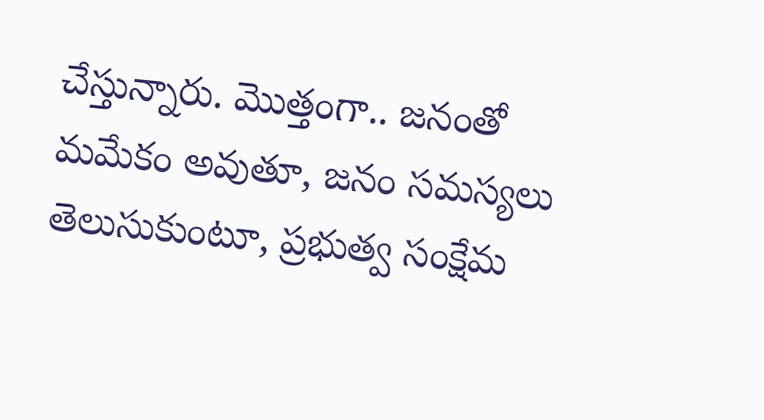చేస్తున్నారు. మొత్తంగా.. జనంతో మమేకం అవుతూ, జనం సమస్యలు తెలుసుకుంటూ, ప్రభుత్వ సంక్షేమ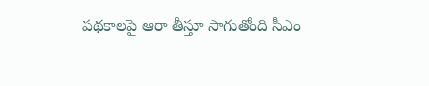పథకాలపై ఆరా తీస్తూ సాగుతోంది సీఎం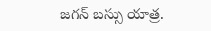జగన్ బస్సు యాత్ర.